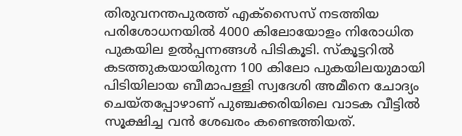തിരുവനന്തപുരത്ത് എക്സൈസ് നടത്തിയ പരിശോധനയിൽ 4000 കിലോയോളം നിരോധിത പുകയില ഉൽപ്പന്നങ്ങൾ പിടികൂടി. സ്കൂട്ടറിൽ കടത്തുകയായിരുന്ന 100 കിലോ പുകയിലയുമായി പിടിയിലായ ബീമാപള്ളി സ്വദേശി അമീനെ ചോദ്യം ചെയ്തപ്പോഴാണ് പുഞ്ചക്കരിയിലെ വാടക വീട്ടിൽ സൂക്ഷിച്ച വൻ ശേഖരം കണ്ടെത്തിയത്.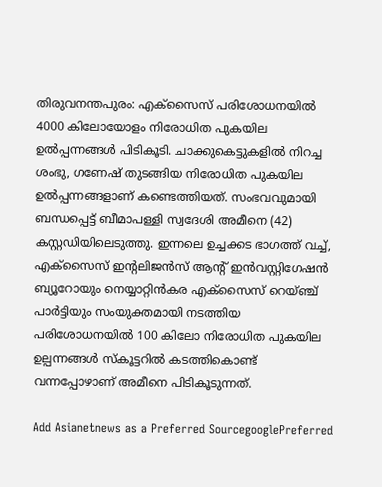തിരുവനന്തപുരം: എക്സൈസ് പരിശോധനയിൽ 4000 കിലോയോളം നിരോധിത പുകയില ഉൽപ്പന്നങ്ങൾ പിടികൂടി. ചാക്കുകെട്ടുകളിൽ നിറച്ച ശംഭു, ഗണേഷ് തുടങ്ങിയ നിരോധിത പുകയില ഉൽപ്പന്നങ്ങളാണ് കണ്ടെത്തിയത്. സംഭവവുമായി ബന്ധപ്പെട്ട് ബീമാപള്ളി സ്വദേശി അമീനെ (42) കസ്റ്റഡിയിലെടുത്തു. ഇന്നലെ ഉച്ചക്കട ഭാഗത്ത് വച്ച്, എക്‌സൈസ് ഇന്‍റലിജൻസ് ആന്‍റ് ഇൻവസ്റ്റിഗേഷൻ ബ്യൂറോയും നെയ്യാറ്റിൻകര എക്സൈസ് റെയ്ഞ്ച് പാർട്ടിയും സംയുക്തമായി നടത്തിയ പരിശോധനയിൽ 100 കിലോ നിരോധിത പുകയില ഉല്പന്നങ്ങൾ സ്‌കൂട്ടറിൽ കടത്തികൊണ്ട് വന്നപ്പോഴാണ് അമീനെ പിടികൂടുന്നത്.

Add Asianetnews as a Preferred SourcegooglePreferred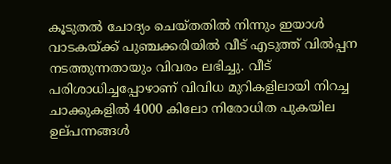കൂടുതൽ ചോദ്യം ചെയ്തതിൽ നിന്നും ഇയാൾ വാടകയ്ക്ക് പുഞ്ചക്കരിയിൽ വീട് എടുത്ത് വിൽപ്പന നടത്തുന്നതായും വിവരം ലഭിച്ചു. വീട് പരിശാധിച്ചപ്പോഴാണ് വിവിധ മുറികളിലായി നിറച്ച ചാക്കുകളിൽ 4000 കിലോ നിരോധിത പുകയില ഉല്‌പന്നങ്ങൾ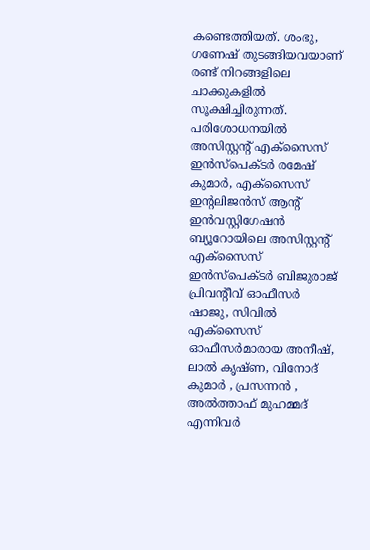കണ്ടെത്തിയത്. ശംഭു, ഗണേഷ് തുടങ്ങിയവയാണ് രണ്ട് നിറങ്ങളിലെ ചാക്കുകളിൽ സൂക്ഷിച്ചിരുന്നത്. പരിശോധനയിൽ അസിസ്റ്റന്‍റ് എക്‌സൈസ് ഇൻസ്പെക്ടർ രമേഷ് കുമാർ, എക്‌സൈസ് ഇന്‍റലിജൻസ് ആന്‍റ് ഇൻവസ്റ്റിഗേഷൻ ബ്യൂറോയിലെ അസിസ്റ്റന്‍റ് എക്‌സൈസ് ഇൻസ്പെക്ടർ ബിജുരാജ് പ്രിവന്‍റീവ് ഓഫീസർ ഷാജു, സിവിൽ എക്‌സൈസ് ഓഫീസർമാരായ അനീഷ്, ലാൽ കൃഷ്ണ, വിനോദ് കുമാർ , പ്രസന്നൻ , അൽത്താഫ് മുഹമ്മദ് എന്നിവർ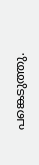പങ്കെടുത്തു.